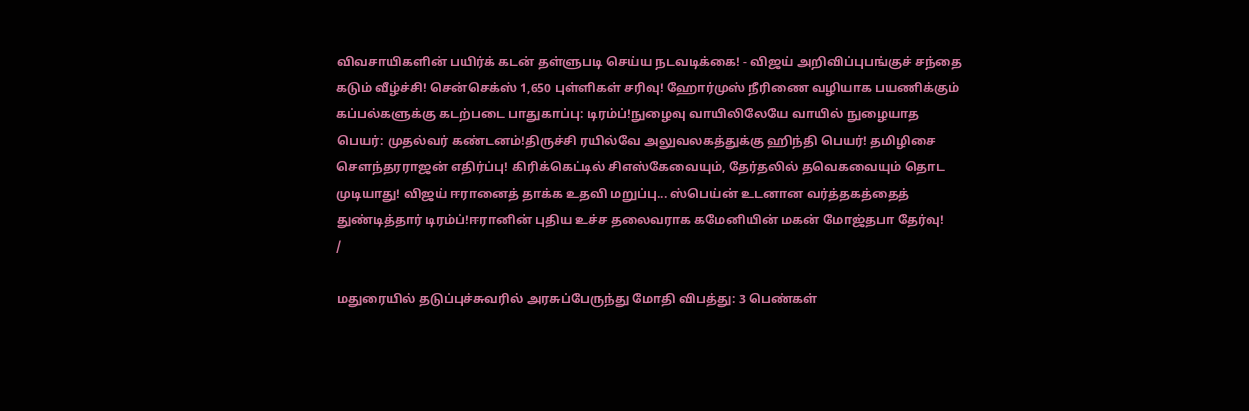விவசாயிகளின் பயிர்க் கடன் தள்ளுபடி செய்ய நடவடிக்கை! - விஜய் அறிவிப்புபங்குச் சந்தை கடும் வீழ்ச்சி! சென்செக்ஸ் 1,650 புள்ளிகள் சரிவு! ஹோர்முஸ் நீரிணை வழியாக பயணிக்கும் கப்பல்களுக்கு கடற்படை பாதுகாப்பு: டிரம்ப்!நுழைவு வாயிலிலேயே வாயில் நுழையாத பெயர்: முதல்வர் கண்டனம்!திருச்சி ரயில்வே அலுவலகத்துக்கு ஹிந்தி பெயர்! தமிழிசை செளந்தரராஜன் எதிர்ப்பு! கிரிக்கெட்டில் சிஎஸ்கேவையும், தேர்தலில் தவெகவையும் தொட முடியாது! விஜய் ஈரானைத் தாக்க உதவி மறுப்பு... ஸ்பெய்ன் உடனான வர்த்தகத்தைத் துண்டித்தார் டிரம்ப்!ஈரானின் புதிய உச்ச தலைவராக கமேனியின் மகன் மோஜ்தபா தேர்வு!
/

மதுரையில் தடுப்புச்சுவரில் அரசுப்பேருந்து மோதி விபத்து: 3 பெண்கள்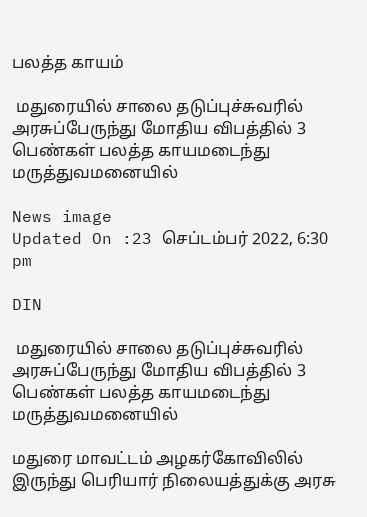பலத்த காயம்

 மதுரையில் சாலை தடுப்புச்சுவரில் அரசுப்பேருந்து மோதிய விபத்தில் 3 பெண்கள் பலத்த காயமடைந்து மருத்துவமனையில்

News image
Updated On :23 செப்டம்பர் 2022, 6:30 pm

DIN

 மதுரையில் சாலை தடுப்புச்சுவரில் அரசுப்பேருந்து மோதிய விபத்தில் 3 பெண்கள் பலத்த காயமடைந்து மருத்துவமனையில்

மதுரை மாவட்டம் அழகர்கோவிலில் இருந்து பெரியார் நிலையத்துக்கு அரசு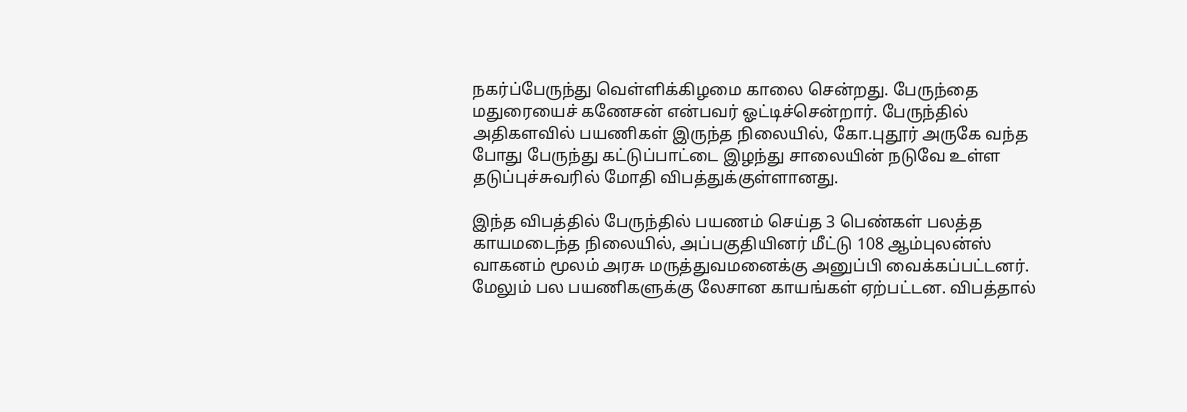நகர்ப்பேருந்து வெள்ளிக்கிழமை காலை சென்றது. பேருந்தை மதுரையைச் கணேசன் என்பவர் ஓட்டிச்சென்றார். பேருந்தில் அதிகளவில் பயணிகள் இருந்த நிலையில், கோ.புதூர் அருகே வந்த போது பேருந்து கட்டுப்பாட்டை இழந்து சாலையின் நடுவே உள்ள தடுப்புச்சுவரில் மோதி விபத்துக்குள்ளானது.

இந்த விபத்தில் பேருந்தில் பயணம் செய்த 3 பெண்கள் பலத்த காயமடைந்த நிலையில், அப்பகுதியினர் மீட்டு 108 ஆம்புலன்ஸ் வாகனம் மூலம் அரசு மருத்துவமனைக்கு அனுப்பி வைக்கப்பட்டனர். மேலும் பல பயணிகளுக்கு லேசான காயங்கள் ஏற்பட்டன. விபத்தால்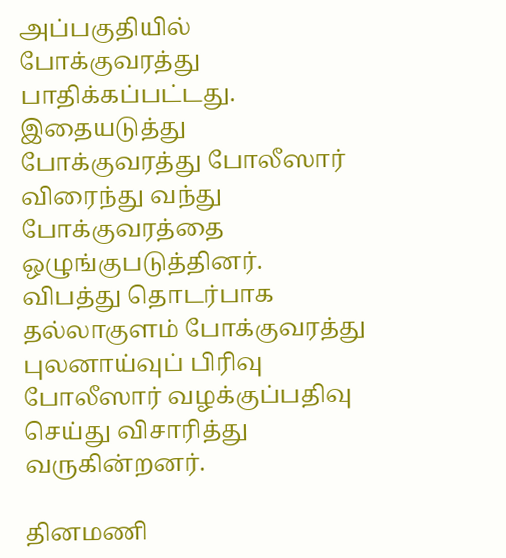அப்பகுதியில் போக்குவரத்து பாதிக்கப்பட்டது. இதையடுத்து போக்குவரத்து போலீஸார் விரைந்து வந்து போக்குவரத்தை ஒழுங்குபடுத்தினர். விபத்து தொடர்பாக தல்லாகுளம் போக்குவரத்து புலனாய்வுப் பிரிவு போலீஸார் வழக்குப்பதிவு செய்து விசாரித்து வருகின்றனர்.

தினமணி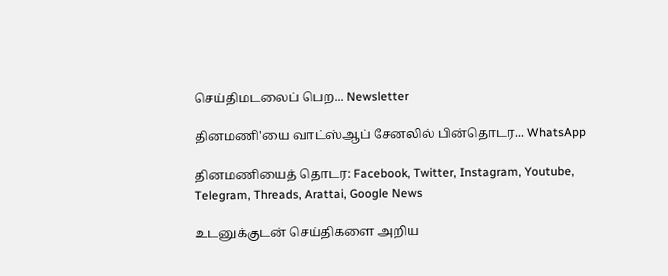செய்திமடலைப் பெற... Newsletter

தினமணி'யை வாட்ஸ்ஆப் சேனலில் பின்தொடர... WhatsApp

தினமணியைத் தொடர: Facebook, Twitter, Instagram, Youtube, Telegram, Threads, Arattai, Google News

உடனுக்குடன் செய்திகளை அறிய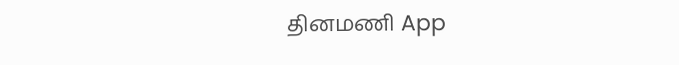தினமணி App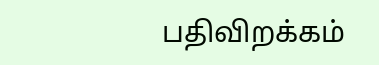பதிவிறக்கம்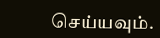செய்யவும்.